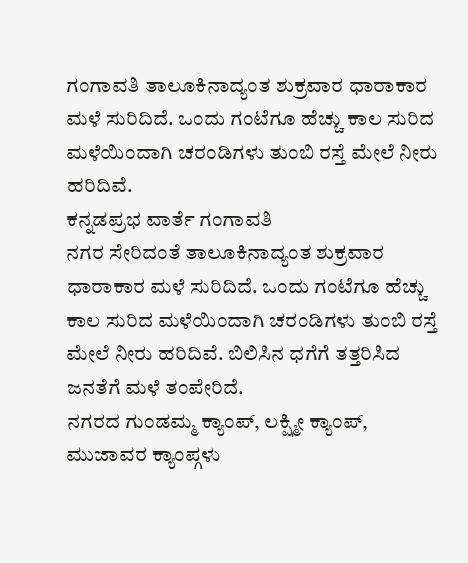ಗಂಗಾವತಿ ತಾಲೂಕಿನಾದ್ಯಂತ ಶುಕ್ರವಾರ ಧಾರಾಕಾರ ಮಳೆ ಸುರಿದಿದೆ. ಒಂದು ಗಂಟೆಗೂ ಹೆಚ್ಚು ಕಾಲ ಸುರಿದ ಮಳೆಯಿಂದಾಗಿ ಚರಂಡಿಗಳು ತುಂಬಿ ರಸ್ತೆ ಮೇಲೆ ನೀರು ಹರಿದಿವೆ.
ಕನ್ನಡಪ್ರಭ ವಾರ್ತೆ ಗಂಗಾವತಿ
ನಗರ ಸೇರಿದಂತೆ ತಾಲೂಕಿನಾದ್ಯಂತ ಶುಕ್ರವಾರ ಧಾರಾಕಾರ ಮಳೆ ಸುರಿದಿದೆ. ಒಂದು ಗಂಟೆಗೂ ಹೆಚ್ಚು ಕಾಲ ಸುರಿದ ಮಳೆಯಿಂದಾಗಿ ಚರಂಡಿಗಳು ತುಂಬಿ ರಸ್ತೆ ಮೇಲೆ ನೀರು ಹರಿದಿವೆ. ಬಿಲಿಸಿನ ಧಗೆಗೆ ತತ್ತರಿಸಿದ ಜನತೆಗೆ ಮಳೆ ತಂಪೇರಿದೆ.
ನಗರದ ಗುಂಡಮ್ಮ ಕ್ಯಾಂಪ್, ಲಕ್ಷ್ಮೀ ಕ್ಯಾಂಪ್, ಮುಜಾವರ ಕ್ಯಾಂಪ್ಗಳು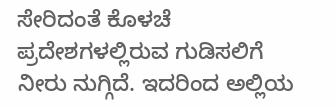ಸೇರಿದಂತೆ ಕೊಳಚೆ ಪ್ರದೇಶಗಳಲ್ಲಿರುವ ಗುಡಿಸಲಿಗೆ ನೀರು ನುಗ್ಗಿದೆ. ಇದರಿಂದ ಅಲ್ಲಿಯ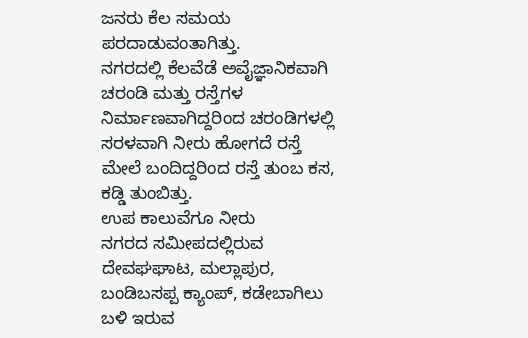ಜನರು ಕೆಲ ಸಮಯ ಪರದಾಡುವಂತಾಗಿತ್ತು.
ನಗರದಲ್ಲಿ ಕೆಲವೆಡೆ ಅವೈಜ್ಞಾನಿಕವಾಗಿ ಚರಂಡಿ ಮತ್ತು ರಸ್ತೆಗಳ ನಿರ್ಮಾಣವಾಗಿದ್ದರಿಂದ ಚರಂಡಿಗಳಲ್ಲಿ ಸರಳವಾಗಿ ನೀರು ಹೋಗದೆ ರಸ್ತೆ ಮೇಲೆ ಬಂದಿದ್ದರಿಂದ ರಸ್ತೆ ತುಂಬ ಕಸ, ಕಡ್ಡಿ ತುಂಬಿತ್ತು.
ಉಪ ಕಾಲುವೆಗೂ ನೀರು
ನಗರದ ಸಮೀಪದಲ್ಲಿರುವ ದೇವಘಘಾಟ, ಮಲ್ಲಾಪುರ, ಬಂಡಿಬಸಪ್ಪ ಕ್ಯಾಂಪ್, ಕಡೇಬಾಗಿಲು ಬಳಿ ಇರುವ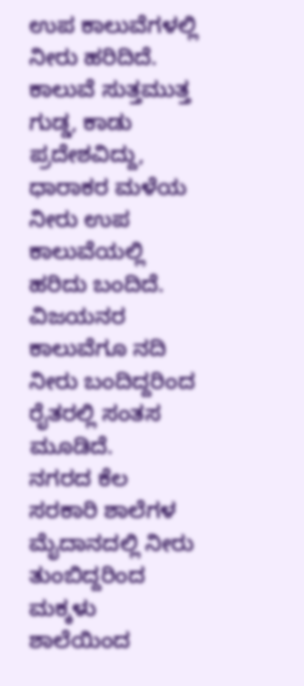ಉಪ ಕಾಲುವೆಗಳಲ್ಲಿ ನೀರು ಹರಿದಿದೆ. ಕಾಲುವೆ ಸುತ್ತಮುತ್ತ ಗುಡ್ಡ, ಕಾಡು ಪ್ರದೇಶವಿದ್ದು, ಧಾರಾಕರ ಮಳೆಯ ನೀರು ಉಪ ಕಾಲುವೆಯಲ್ಲಿ ಹರಿದು ಬಂದಿದೆ. ವಿಜಯನರ ಕಾಲುವೆಗೂ ನದಿ ನೀರು ಬಂದಿದ್ದರಿಂದ ರೈತರಲ್ಲಿ ಸಂತಸ ಮೂಡಿದೆ.
ನಗರದ ಕೆಲ ಸರಕಾರಿ ಶಾಲೆಗಳ ಮೈದಾನದಲ್ಲಿ ನೀರು ತುಂಬಿದ್ದರಿಂದ ಮಕ್ಕಳು ಶಾಲೆಯಿಂದ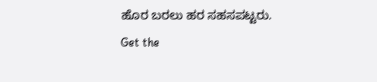ಹೊರ ಬರಲು ಹರ ಸಹಸಪಟ್ಟರು.
Get the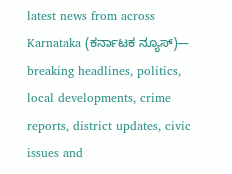latest news from across Karnataka (ಕರ್ನಾಟಕ ನ್ಯೂಸ್)— breaking headlines, politics, local developments, crime reports, district updates, civic issues and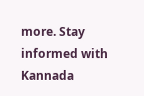more. Stay informed with Kannada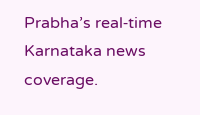Prabha’s real‑time Karnataka news coverage.